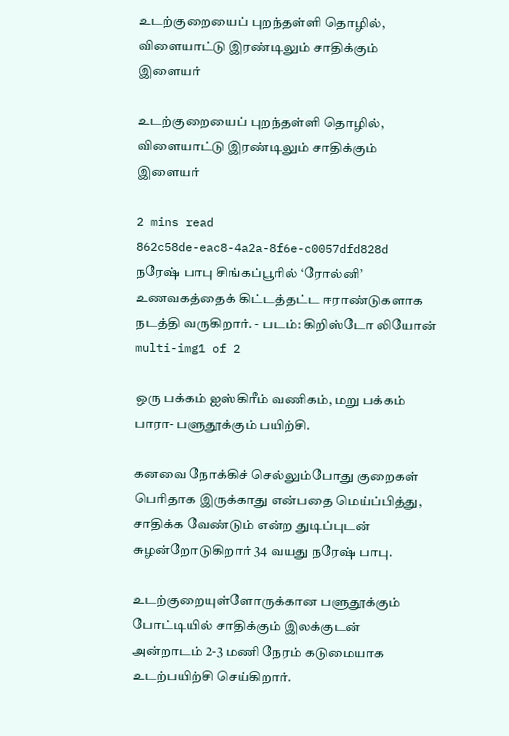உடற்குறையைப் புறந்தள்ளி தொழில், விளையாட்டு இரண்டிலும் சாதிக்கும் இளையர்

உடற்குறையைப் புறந்தள்ளி தொழில், விளையாட்டு இரண்டிலும் சாதிக்கும் இளையர்

2 mins read
862c58de-eac8-4a2a-8f6e-c0057dfd828d
நரேஷ் பாபு சிங்கப்பூரில் ‘ரோல்னி’ உணவகத்தைக் கிட்டத்தட்ட ஈராண்டுகளாக நடத்தி வருகிறார். - படம்: கிறிஸ்டோ லியோன்
multi-img1 of 2

ஒரு பக்கம் ஐஸ்கிரீம் வணிகம், மறு பக்கம் பாரா- பளுதூக்கும் பயிற்சி.

கனவை நோக்கிச் செல்லும்போது குறைகள் பெரிதாக இருக்காது என்பதை மெய்ப்பித்து, சாதிக்க வேண்டும் என்ற துடிப்புடன் சுழன்றோடுகிறார் 34 வயது நரேஷ் பாபு.

உடற்குறையுள்ளோருக்கான பளுதூக்கும் போட்டியில் சாதிக்கும் இலக்குடன் அன்றாடம் 2-3 மணி நேரம் கடுமையாக உடற்பயிற்சி செய்கிறார்.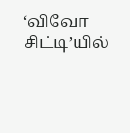‘விவோ சிட்டி’யில்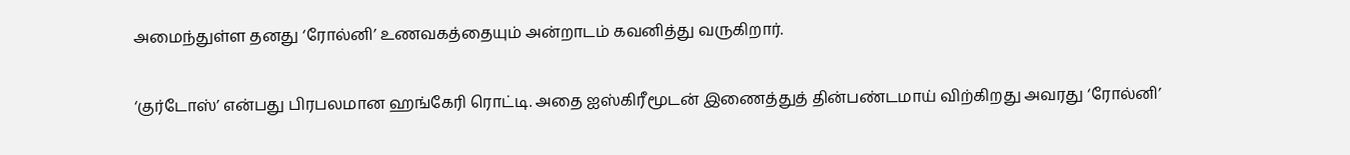அமைந்துள்ள தனது ‘ரோல்னி’ உணவகத்தையும் அன்றாடம் கவனித்து வருகிறார்.

‘குர்டோஸ்’ என்பது பிரபலமான ஹங்கேரி ரொட்டி. அதை ஐஸ்கிரீமூடன் இணைத்துத் தின்பண்டமாய் விற்கிறது அவரது ‘ரோல்னி’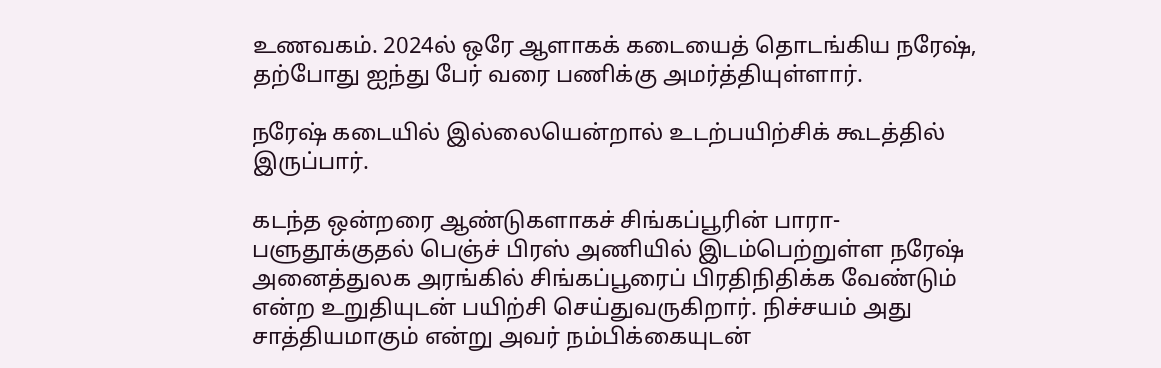உணவகம். 2024ல் ஒரே ஆளாகக் கடையைத் தொடங்கிய நரேஷ், தற்போது ஐந்து பேர் வரை பணிக்கு அமர்த்தியுள்ளார்.

நரேஷ் கடையில் இல்லையென்றால் உடற்பயிற்சிக் கூடத்தில் இருப்பார்.

கடந்த ஒன்றரை ஆண்டுகளாகச் சிங்கப்பூரின் பாரா-பளுதூக்குதல் பெஞ்ச் பிரஸ் அணியில் இடம்பெற்றுள்ள நரேஷ் அனைத்துலக அரங்கில் சிங்கப்பூரைப் பிரதிநிதிக்க வேண்டும் என்ற உறுதியுடன் பயிற்சி செய்துவருகிறார். நிச்சயம் அது சாத்தியமாகும் என்று அவர் நம்பிக்கையுடன்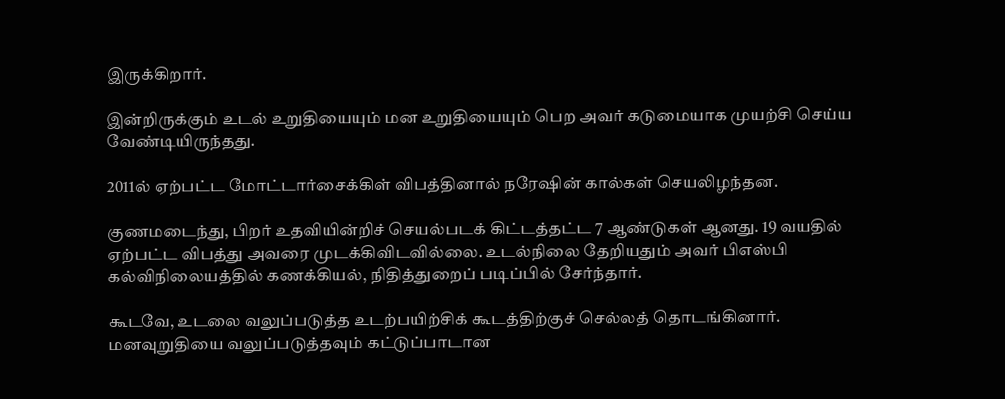இருக்கிறார்.

இன்றிருக்கும் உடல் உறுதியையும் மன உறுதியையும் பெற அவர் கடுமையாக முயற்சி செய்ய வேண்டியிருந்தது.

2011ல் ஏற்பட்ட மோட்டார்சைக்கிள் விபத்தினால் நரேஷின் கால்கள் செயலிழந்தன.

குணமடைந்து, பிறர் உதவியின்றிச் செயல்படக் கிட்டத்தட்ட 7 ஆண்டுகள் ஆனது. 19 வயதில் ஏற்பட்ட விபத்து அவரை முடக்கிவிடவில்லை. உடல்நிலை தேறியதும் அவர் பிஎஸ்பி கல்விநிலையத்தில் கணக்கியல், நிதித்துறைப் படிப்பில் சேர்ந்தார்.

கூடவே, உடலை வலுப்படுத்த உடற்பயிற்சிக் கூடத்திற்குச் செல்லத் தொடங்கினார். மனவுறுதியை வலுப்படுத்தவும் கட்டுப்பாடான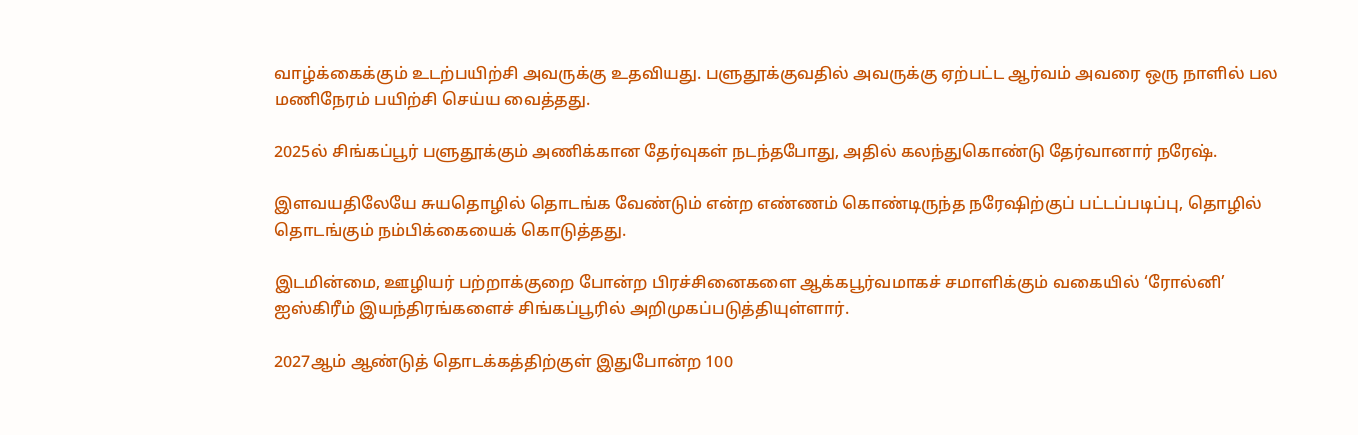வாழ்க்கைக்கும் உடற்பயிற்சி அவருக்கு உதவியது. பளுதூக்குவதில் அவருக்கு ஏற்பட்ட ஆர்வம் அவரை ஒரு நாளில் பல மணிநேரம் பயிற்சி செய்ய வைத்தது.

2025ல் சிங்கப்பூர் பளுதூக்கும் அணிக்கான தேர்வுகள் நடந்தபோது, அதில் கலந்துகொண்டு தேர்வானார் நரேஷ்.

இளவயதிலேயே சுயதொழில் தொடங்க வேண்டும் என்ற எண்ணம் கொண்டிருந்த நரேஷிற்குப் பட்டப்படிப்பு, தொழில் தொடங்கும் நம்பிக்கையைக் கொடுத்தது.

இடமின்மை, ஊழியர் பற்றாக்குறை போன்ற பிரச்சினைகளை ஆக்கபூர்வமாகச் சமாளிக்கும் வகையில் ‘ரோல்னி’ ஐஸ்கிரீம் இயந்திரங்களைச் சிங்கப்பூரில் அறிமுகப்படுத்தியுள்ளார்.

2027ஆம் ஆண்டுத் தொடக்கத்திற்குள் இதுபோன்ற 100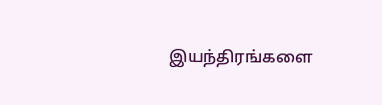இயந்திரங்களை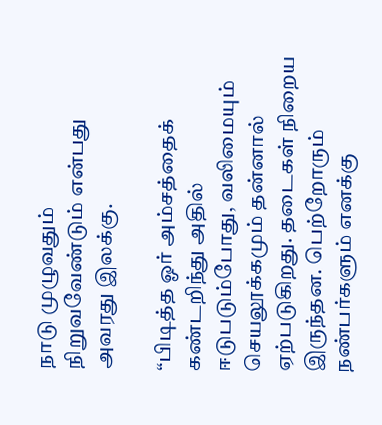நாடு முழுவதும் நிறுவவேண்டும் என்பது அவரது இலக்கு.

“பிடித்த ஓர் அம்சத்தைக் கண்டறிந்து அதில் ஈடுபடும்போது, வலிமையும் செயலூக்கமும் தன்னால் ஏற்படுகிறது. தடைகள் நிறைய இருந்தன. பெற்றோரும் நண்பர்களும் எனக்கு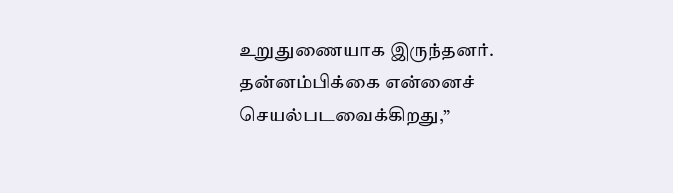உறுதுணையாக இருந்தனர். தன்னம்பிக்கை என்னைச் செயல்படவைக்கிறது,”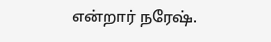என்றார் நரேஷ்.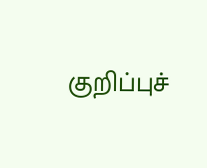குறிப்புச்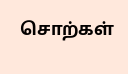சொற்கள்